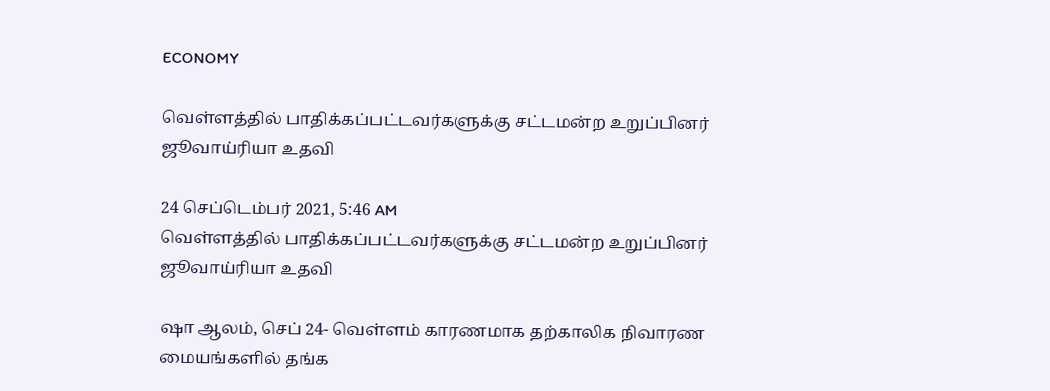ECONOMY

வெள்ளத்தில் பாதிக்கப்பட்டவர்களுக்கு சட்டமன்ற உறுப்பினர் ஜூவாய்ரியா உதவி

24 செப்டெம்பர் 2021, 5:46 AM
வெள்ளத்தில் பாதிக்கப்பட்டவர்களுக்கு சட்டமன்ற உறுப்பினர் ஜூவாய்ரியா உதவி

ஷா ஆலம், செப் 24- வெள்ளம் காரணமாக தற்காலிக நிவாரண மையங்களில் தங்க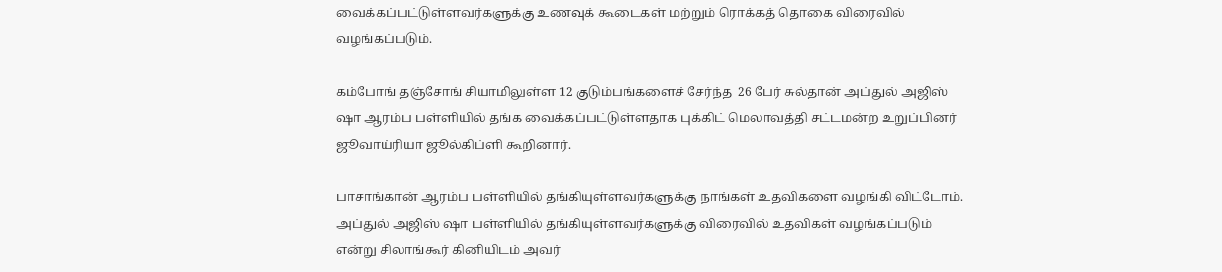வைக்கப்பட்டுள்ளவர்களுக்கு உணவுக் கூடைகள் மற்றும் ரொக்கத் தொகை விரைவில் வழங்கப்படும்.

கம்போங் தஞ்சோங் சியாமிலுள்ள 12 குடும்பங்களைச் சேர்ந்த  26 பேர் சுல்தான் அப்துல் அஜிஸ் ஷா ஆரம்ப பள்ளியில் தங்க வைக்கப்பட்டுள்ளதாக புக்கிட் மெலாவத்தி சட்டமன்ற உறுப்பினர் ஜூவாய்ரியா ஜூல்கிப்ளி கூறினார்.

பாசாங்கான் ஆரம்ப பள்ளியில் தங்கியுள்ளவர்களுக்கு நாங்கள் உதவிகளை வழங்கி விட்டோம். அப்துல் அஜிஸ் ஷா பள்ளியில் தங்கியுள்ளவர்களுக்கு விரைவில் உதவிகள் வழங்கப்படும் என்று சிலாங்கூர் கினியிடம் அவர்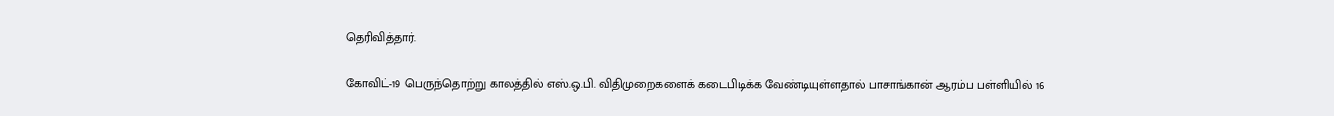தெரிவித்தார்.

கோவிட்-19 பெருந்தொற்று காலத்தில் எஸ்.ஒ.பி. விதிமுறைகளைக் கடைபிடிக்க வேண்டியுள்ளதால் பாசாங்கான் ஆரம்ப பள்ளியில் 16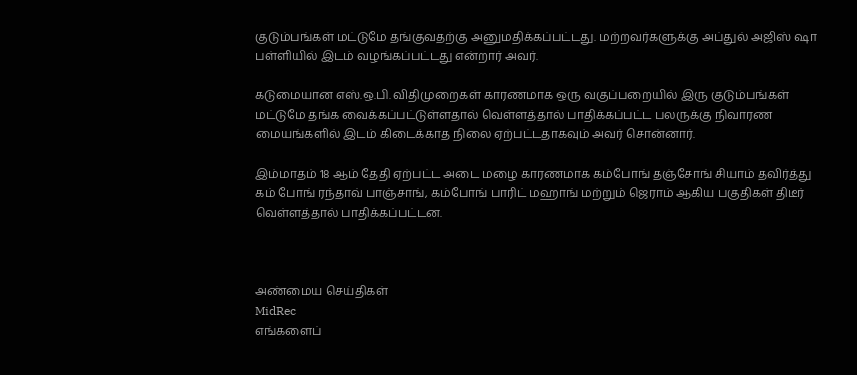குடும்பங்கள் மட்டுமே தங்குவதற்கு அனுமதிக்கப்பட்டது. மற்றவர்களுக்கு அப்துல் அஜிஸ் ஷா பள்ளியில் இடம் வழங்கப்பட்டது என்றார் அவர்.

கடுமையான எஸ்.ஒ.பி. விதிமுறைகள் காரணமாக ஒரு வகுப்பறையில் இரு குடும்பங்கள் மட்டுமே தங்க வைக்கப்பட்டுள்ளதால் வெள்ளத்தால் பாதிக்கப்பட்ட பலருக்கு நிவாரண மையங்களில் இடம் கிடைக்காத நிலை ஏற்பட்டதாகவும் அவர் சொன்னார்.

இம்மாதம் 18 ஆம் தேதி ஏற்பட்ட அடை மழை காரணமாக கம்போங் தஞ்சோங் சியாம் தவிர்த்து கம் போங் ரந்தாவ் பாஞ்சாங், கம்போங் பாரிட் மஹாங் மற்றும் ஜெராம் ஆகிய பகுதிகள் திடீர் வெள்ளத்தால் பாதிக்கப்பட்டன.



அண்மைய செய்திகள்
MidRec
எங்களைப்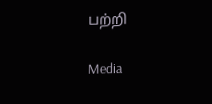பற்றி

Media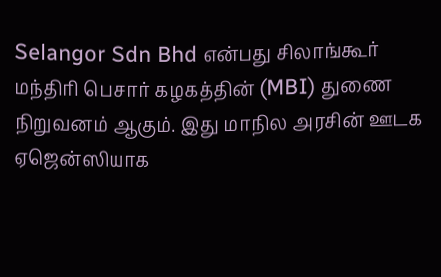Selangor Sdn Bhd என்பது சிலாங்கூர் மந்திரி பெசார் கழகத்தின் (MBI) துணை நிறுவனம் ஆகும். இது மாநில அரசின் ஊடக ஏஜென்ஸியாக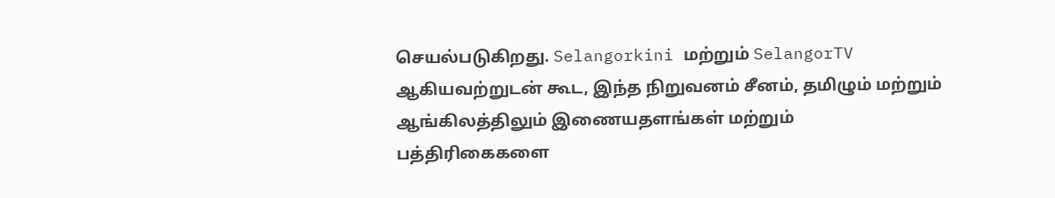செயல்படுகிறது. Selangorkini மற்றும் SelangorTV ஆகியவற்றுடன் கூட, இந்த நிறுவனம் சீனம், தமிழும் மற்றும் ஆங்கிலத்திலும் இணையதளங்கள் மற்றும் பத்திரிகைகளை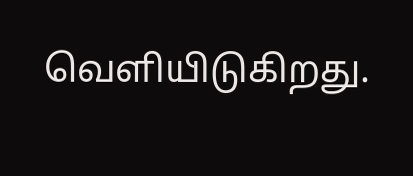வெளியிடுகிறது.